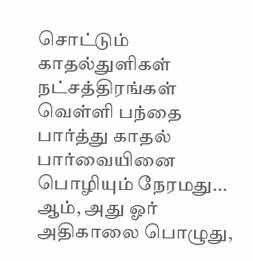சொட்டும் காதல்துளிகள்
நட்சத்திரங்கள் வெள்ளி பந்தை பார்த்து காதல் பார்வையினை பொழியும் நேரமது... ஆம், அது ஓர் அதிகாலை பொழுது,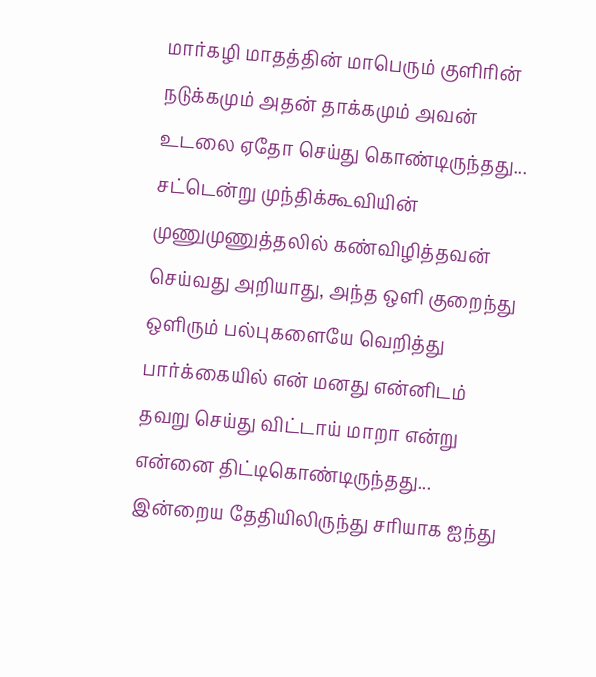மார்கழி மாதத்தின் மாபெரும் குளிரின் நடுக்கமும் அதன் தாக்கமும் அவன் உடலை ஏதோ செய்து கொண்டிருந்தது... சட்டென்று முந்திக்கூவியின் முணுமுணுத்தலில் கண்விழித்தவன் செய்வது அறியாது, அந்த ஒளி குறைந்து ஒளிரும் பல்புகளையே வெறித்து பார்க்கையில் என் மனது என்னிடம் தவறு செய்து விட்டாய் மாறா என்று என்னை திட்டிகொண்டிருந்தது... இன்றைய தேதியிலிருந்து சரியாக ஐந்து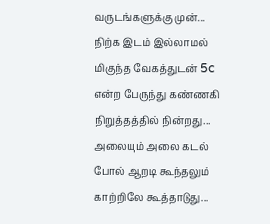வருடங்களுக்கு முன்... நிற்க இடம் இல்லாமல் மிகுந்த வேகத்துடன் 5c என்ற பேருந்து கண்ணகி நிறுத்தத்தில் நின்றது... அலையும் அலை கடல் போல் ஆறடி கூந்தலும் காற்றிலே கூத்தாடுது...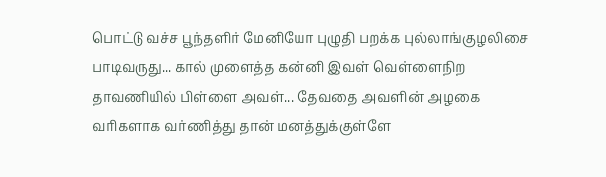பொட்டு வச்ச பூந்தளிர் மேனியோ புழுதி பறக்க புல்லாங்குழலிசை பாடிவருது... கால் முளைத்த கன்னி இவள் வெள்ளைநிற தாவணியில் பிள்ளை அவள்... தேவதை அவளின் அழகை வரிகளாக வர்ணித்து தான் மனத்துக்குள்ளே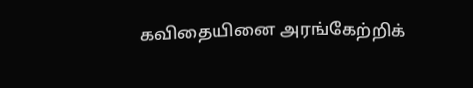கவிதையினை அரங்கேற்றிக்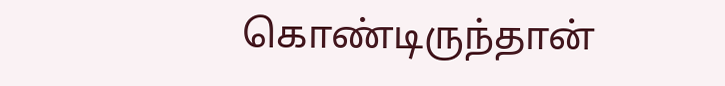கொண்டிருந்தான்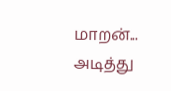மாறன்... அடித்து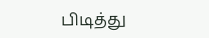பிடித்து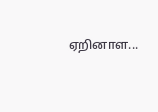ஏறினாள...